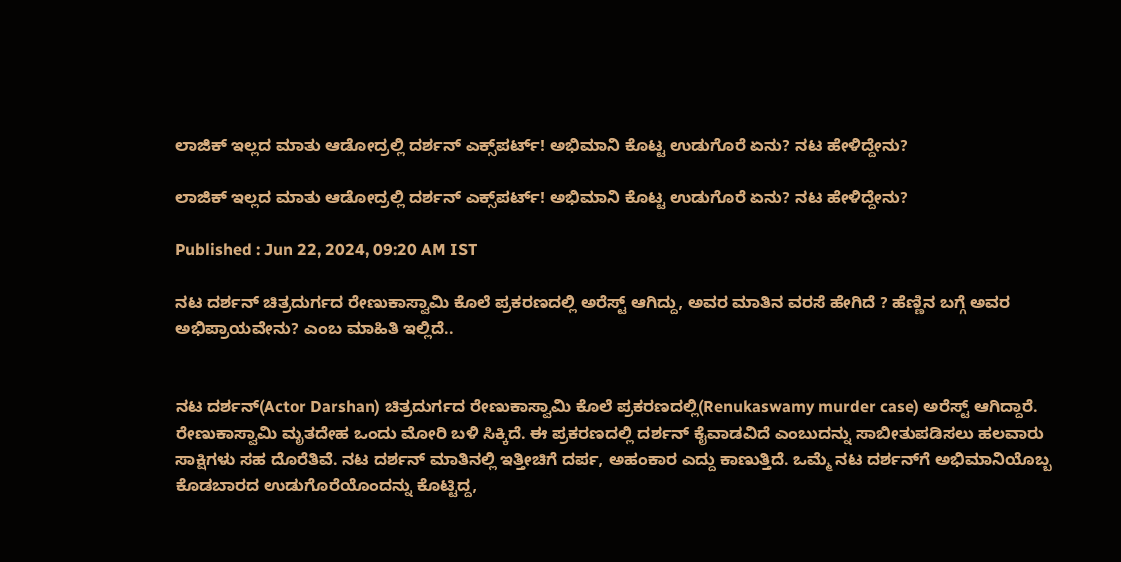ಲಾಜಿಕ್‌ ಇಲ್ಲದ ಮಾತು ಆಡೋದ್ರಲ್ಲಿ ದರ್ಶನ್‌ ಎಕ್ಸ್‌ಪರ್ಟ್‌! ಅಭಿಮಾನಿ ಕೊಟ್ಟ ಉಡುಗೊರೆ ಏನು? ನಟ ಹೇಳಿದ್ದೇನು?

ಲಾಜಿಕ್‌ ಇಲ್ಲದ ಮಾತು ಆಡೋದ್ರಲ್ಲಿ ದರ್ಶನ್‌ ಎಕ್ಸ್‌ಪರ್ಟ್‌! ಅಭಿಮಾನಿ ಕೊಟ್ಟ ಉಡುಗೊರೆ ಏನು? ನಟ ಹೇಳಿದ್ದೇನು?

Published : Jun 22, 2024, 09:20 AM IST

ನಟ ದರ್ಶನ್‌ ಚಿತ್ರದುರ್ಗದ ರೇಣುಕಾಸ್ವಾಮಿ ಕೊಲೆ ಪ್ರಕರಣದಲ್ಲಿ ಅರೆಸ್ಟ್‌ ಆಗಿದ್ದು, ಅವರ ಮಾತಿನ ವರಸೆ ಹೇಗಿದೆ ? ಹೆಣ್ಣಿನ ಬಗ್ಗೆ ಅವರ ಅಭಿಪ್ರಾಯವೇನು? ಎಂಬ ಮಾಹಿತಿ ಇಲ್ಲಿದೆ..


ನಟ ದರ್ಶನ್‌(Actor Darshan) ಚಿತ್ರದುರ್ಗದ ರೇಣುಕಾಸ್ವಾಮಿ ಕೊಲೆ ಪ್ರಕರಣದಲ್ಲಿ(Renukaswamy murder case) ಅರೆಸ್ಟ್‌ ಆಗಿದ್ದಾರೆ. ರೇಣುಕಾಸ್ವಾಮಿ ಮೃತದೇಹ ಒಂದು ಮೋರಿ ಬಳಿ ಸಿಕ್ಕಿದೆ. ಈ ಪ್ರಕರಣದಲ್ಲಿ ದರ್ಶನ್‌ ಕೈವಾಡವಿದೆ ಎಂಬುದನ್ನು ಸಾಬೀತುಪಡಿಸಲು ಹಲವಾರು ಸಾಕ್ಷಿಗಳು ಸಹ ದೊರೆತಿವೆ. ನಟ ದರ್ಶನ್‌ ಮಾತಿನಲ್ಲಿ ಇತ್ತೀಚಿಗೆ ದರ್ಪ, ಅಹಂಕಾರ ಎದ್ದು ಕಾಣುತ್ತಿದೆ. ಒಮ್ಮೆ ನಟ ದರ್ಶನ್‌ಗೆ ಅಭಿಮಾನಿಯೊಬ್ಬ ಕೊಡಬಾರದ ಉಡುಗೊರೆಯೊಂದನ್ನು ಕೊಟ್ಟಿದ್ದ,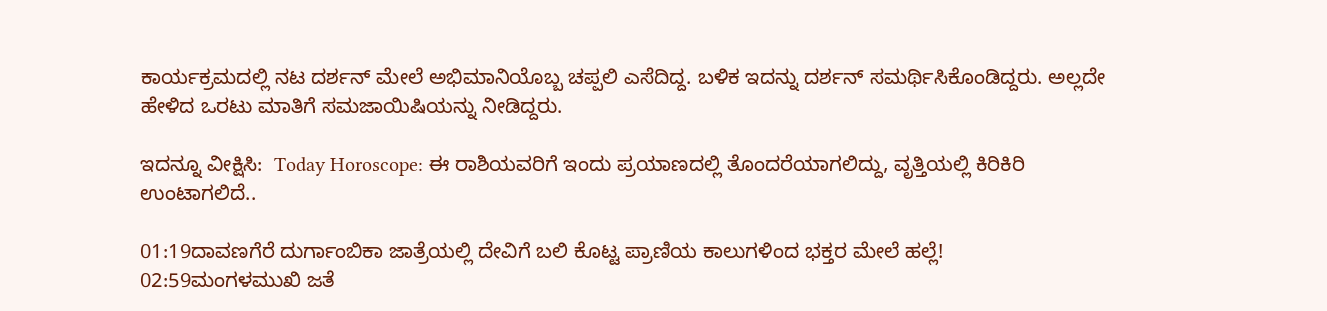ಕಾರ್ಯಕ್ರಮದಲ್ಲಿ ನಟ ದರ್ಶನ್‌ ಮೇಲೆ ಅಭಿಮಾನಿಯೊಬ್ಬ ಚಪ್ಪಲಿ ಎಸೆದಿದ್ದ. ಬಳಿಕ ಇದನ್ನು ದರ್ಶನ್‌ ಸಮರ್ಥಿಸಿಕೊಂಡಿದ್ದರು. ಅಲ್ಲದೇ ಹೇಳಿದ ಒರಟು ಮಾತಿಗೆ ಸಮಜಾಯಿಷಿಯನ್ನು ನೀಡಿದ್ದರು.

ಇದನ್ನೂ ವೀಕ್ಷಿಸಿ:  Today Horoscope: ಈ ರಾಶಿಯವರಿಗೆ ಇಂದು ಪ್ರಯಾಣದಲ್ಲಿ ತೊಂದರೆಯಾಗಲಿದ್ದು, ವೃತ್ತಿಯಲ್ಲಿ ಕಿರಿಕಿರಿ ಉಂಟಾಗಲಿದೆ..

01:19ದಾವಣಗೆರೆ ದುರ್ಗಾಂಬಿಕಾ ಜಾತ್ರೆಯಲ್ಲಿ ದೇವಿಗೆ ಬಲಿ ಕೊಟ್ಟ ಪ್ರಾಣಿಯ ಕಾಲುಗಳಿಂದ ಭಕ್ತರ ಮೇಲೆ ಹಲ್ಲೆ!
02:59ಮಂಗಳಮುಖಿ ಜತೆ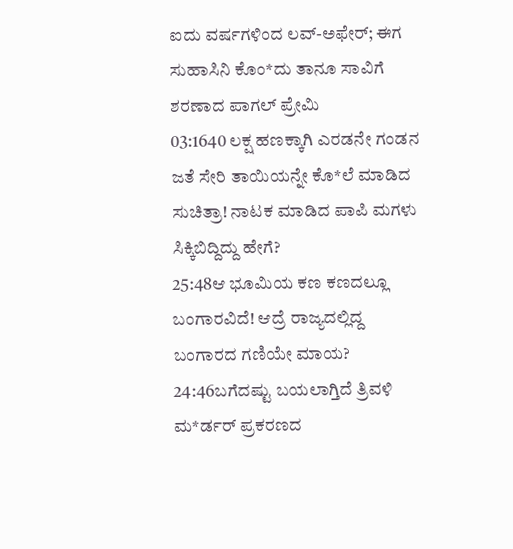ಐದು ವರ್ಷಗಳಿಂದ ಲವ್-ಅಫೇರ್; ಈಗ ಸುಹಾಸಿನಿ ಕೊಂ*ದು ತಾನೂ ಸಾವಿಗೆ ಶರಣಾದ ಪಾಗಲ್ ಪ್ರೇಮಿ
03:1640 ಲಕ್ಷ ಹಣಕ್ಕಾಗಿ ಎರಡನೇ ಗಂಡನ ಜತೆ ಸೇರಿ ತಾಯಿಯನ್ನೇ ಕೊ*ಲೆ ಮಾಡಿದ ಸುಚಿತ್ರಾ! ನಾಟಕ ಮಾಡಿದ ಪಾಪಿ ಮಗಳು ಸಿಕ್ಕಿಬಿದ್ದಿದ್ದು ಹೇಗೆ?
25:48ಆ ಭೂಮಿಯ ಕಣ ಕಣದಲ್ಲೂ ಬಂಗಾರವಿದೆ! ಆದ್ರೆ ರಾಜ್ಯದಲ್ಲಿದ್ದ ಬಂಗಾರದ ಗಣಿಯೇ ಮಾಯ?
24:46ಬಗೆದಷ್ಟು ಬಯಲಾಗ್ತಿದೆ ತ್ರಿವಳಿ ಮ*ರ್ಡರ್ ಪ್ರಕರಣದ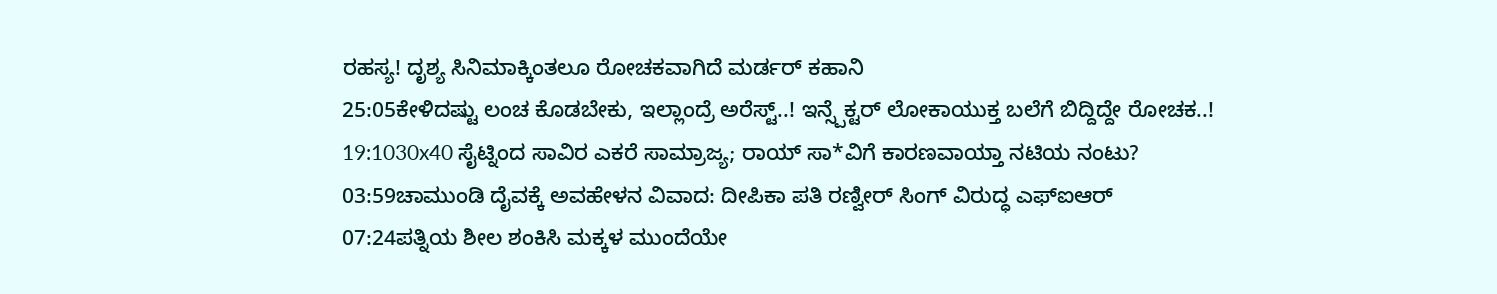ರಹಸ್ಯ! ದೃಶ್ಯ ಸಿನಿಮಾಕ್ಕಿಂತಲೂ ರೋಚಕವಾಗಿದೆ ಮರ್ಡರ್ ಕಹಾನಿ
25:05ಕೇಳಿದಷ್ಟು ಲಂಚ ಕೊಡಬೇಕು, ಇಲ್ಲಾಂದ್ರೆ ಅರೆಸ್ಟ್..! ಇನ್ಸ್ಪೆಕ್ಟರ್ ಲೋಕಾಯುಕ್ತ ಬಲೆಗೆ ಬಿದ್ದಿದ್ದೇ ರೋಚಕ..!
19:1030x40 ಸೈಟ್ನಿಂದ ಸಾವಿರ ಎಕರೆ ಸಾಮ್ರಾಜ್ಯ; ರಾಯ್ ಸಾ*ವಿಗೆ ಕಾರಣವಾಯ್ತಾ ನಟಿಯ ನಂಟು?
03:59ಚಾಮುಂಡಿ ದೈವಕ್ಕೆ ಅವಹೇಳನ ವಿವಾದ: ದೀಪಿಕಾ ಪತಿ ರಣ್ವೀರ್ ಸಿಂಗ್ ವಿರುದ್ಧ ಎಫ್‌ಐಆರ್
07:24ಪತ್ನಿಯ ಶೀಲ ಶಂಕಿಸಿ ಮಕ್ಕಳ ಮುಂದೆಯೇ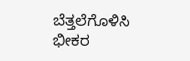ಬೆತ್ತಲೆಗೊಳಿಸಿ ಭೀಕರ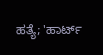ಹತ್ಯೆ; 'ಹಾರ್ಟ್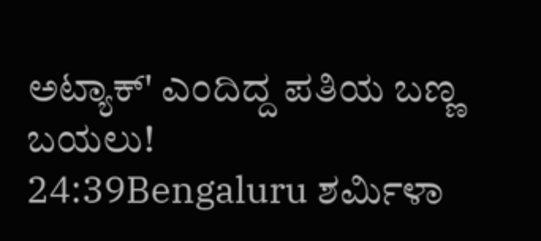ಅಟ್ಯಾಕ್' ಎಂದಿದ್ದ ಪತಿಯ ಬಣ್ಣ ಬಯಲು!
24:39Bengaluru ಶರ್ಮಿಳಾ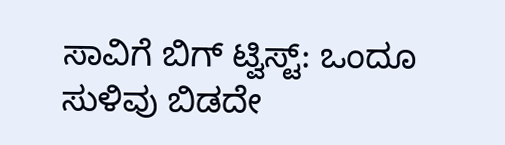ಸಾವಿಗೆ ಬಿಗ್ ಟ್ವಿಸ್ಟ್: ಒಂದೂ ಸುಳಿವು ಬಿಡದೇ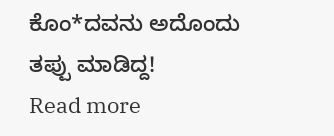ಕೊಂ*ದವನು ಅದೊಂದು ತಪ್ಪು ಮಾಡಿದ್ದ!
Read more